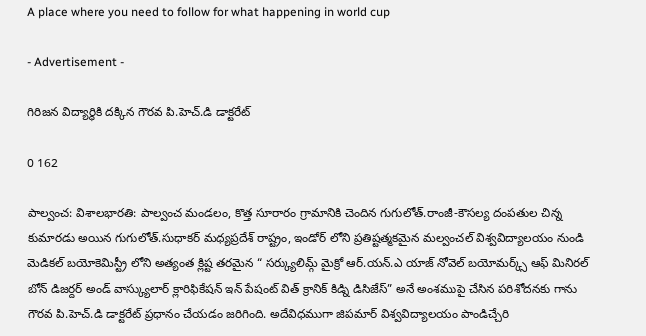A place where you need to follow for what happening in world cup

- Advertisement -

గిరిజన విద్యార్ధికి దక్కిన గౌరవ పి.హెచ్.డి డాక్టరేట్

0 162

పాల్వంచ: విశాలభారతి: పాల్వంచ మండలం, కొత్త సూరారం గ్రామానికి చెందిన గుగులోత్.రాంజీ-కౌసల్య దంపతుల చిన్న కుమారడు అయిన గుగులోత్.సుధాకర్ మధ్యప్రదేశ్ రాష్ట్రం, ఇండోర్ లోని ప్రతిష్టత్మకమైన మల్వంచల్ విశ్వవిద్యాలయం నుండి మెడికల్ బయోకెమిస్ట్రీ లోని అత్యంత క్లిష్ట తరమైన “ సర్క్యులిమ్గ్ మైక్రో ఆర్.యన్.ఎ యాజ్ నోవెల్ బయోమర్క్స్ ఆఫ్ మినిరల్ బోన్ డిజర్దర్ అండ్ వాస్క్యులార్ క్లారిఫికేషన్ ఇన్ పేషంట్ విత్ క్రానిక్ కిడ్ని డిసిజేస్” అనే అంశముపై చేసిన పరిశోదనకు గాను గౌరవ పి.హెచ్.డి డాక్టరేట్ ప్రధానం చేయడం జరిగింది. అదేవిధముగా జిపమార్ విశ్వవిద్యాలయం పాండిచ్చేరి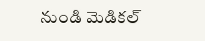నుండి మెడికల్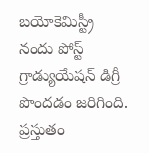బయోకెమిస్ట్రీ నందు పోస్ట్ గ్రాడ్యుయేషన్ డిగ్రీ పొందడం జరిగింది. ప్రస్తుతం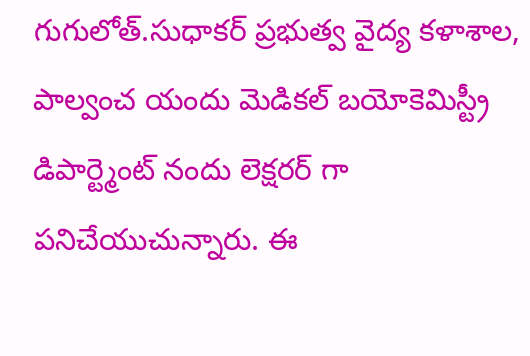గుగులోత్.సుధాకర్ ప్రభుత్వ వైద్య కళాశాల, పాల్వంచ యందు మెడికల్ బయోకెమిస్ట్రీ డిపార్ట్మెంట్ నందు లెక్షరర్ గా పనిచేయుచున్నారు. ఈ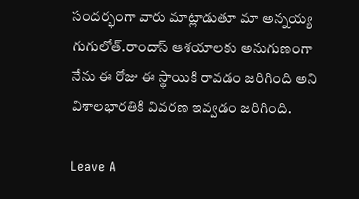సందర్భంగా వారు మాట్లాడుతూ మా అన్నయ్య గుగులోత్.రాందాస్ ఆశయాలకు అనుగుణంగా నేను ఈ రోజు ఈ స్థాయికి రావడం జరిగింది అని విశాలభారతికి వివరణ ఇవ్వడం జరిగింది.

Leave A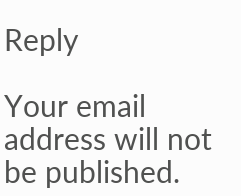Reply

Your email address will not be published.